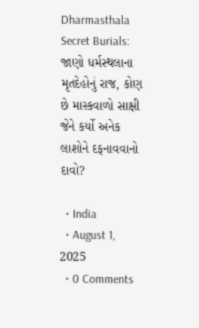Dharmasthala Secret Burials: જાણો ધર્મસ્થલાના મૃતદેહોનું રાજ, કોણ છે માસ્કવાળો સાક્ષી જેને કર્યો અનેક લાશોને દફનાવવાનો દાવો?

  • India
  • August 1, 2025
  • 0 Comments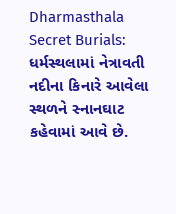Dharmasthala Secret Burials: ધર્મસ્થલામાં નેત્રાવતી નદીના કિનારે આવેલા સ્થળને સ્નાનઘાટ કહેવામાં આવે છે.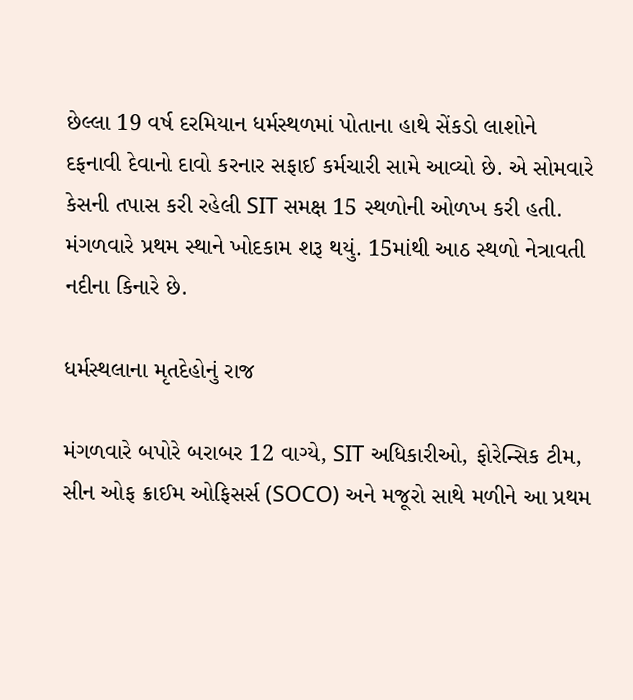છેલ્લા 19 વર્ષ દરમિયાન ધર્મસ્થળમાં પોતાના હાથે સેંકડો લાશોને દફનાવી દેવાનો દાવો કરનાર સફાઈ કર્મચારી સામે આવ્યો છે. એ સોમવારે કેસની તપાસ કરી રહેલી SIT સમક્ષ 15 સ્થળોની ઓળખ કરી હતી. મંગળવારે પ્રથમ સ્થાને ખોદકામ શરૂ થયું. 15માંથી આઠ સ્થળો નેત્રાવતી નદીના કિનારે છે.

ધર્મસ્થલાના મૃતદેહોનું રાજ

મંગળવારે બપોરે બરાબર 12 વાગ્યે, SIT અધિકારીઓ, ફોરેન્સિક ટીમ, સીન ઓફ ક્રાઈમ ઓફિસર્સ (SOCO) અને મજૂરો સાથે મળીને આ પ્રથમ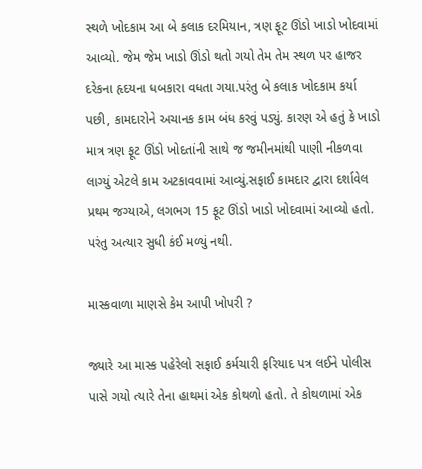સ્થળે ખોદકામ આ બે કલાક દરમિયાન, ત્રણ ફૂટ ઊંડો ખાડો ખોદવામાં આવ્યો. જેમ જેમ ખાડો ઊંડો થતો ગયો તેમ તેમ સ્થળ પર હાજર દરેકના હૃદયના ધબકારા વધતા ગયા.પરંતુ બે કલાક ખોદકામ કર્યા પછી, કામદારોને અચાનક કામ બંધ કરવું પડ્યું. કારણ એ હતું કે ખાડો માત્ર ત્રણ ફૂટ ઊંડો ખોદતાંની સાથે જ જમીનમાંથી પાણી નીકળવા લાગ્યું એટલે કામ અટકાવવામાં આવ્યું.સફાઈ કામદાર દ્વારા દર્શાવેલ પ્રથમ જગ્યાએ, લગભગ 15 ફૂટ ઊંડો ખાડો ખોદવામાં આવ્યો હતો. પરંતુ અત્યાર સુધી કંઈ મળ્યું નથી.

માસ્કવાળા માણસે કેમ આપી ખોપરી ?

જ્યારે આ માસ્ક પહેરેલો સફાઈ કર્મચારી ફરિયાદ પત્ર લઈને પોલીસ પાસે ગયો ત્યારે તેના હાથમાં એક કોથળો હતો. તે કોથળામાં એક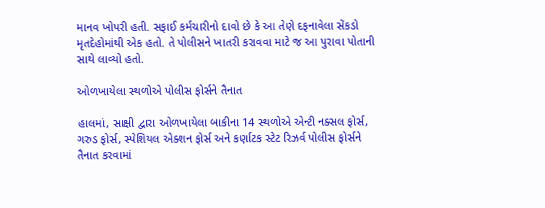માનવ ખોપરી હતી. સફાઈ કર્મચારીનો દાવો છે કે આ તેણે દફનાવેલા સેંકડો મૃતદેહોમાંથી એક હતો. તે પોલીસને ખાતરી કરાવવા માટે જ આ પુરાવા પોતાની સાથે લાવ્યો હતો.

ઓળખાયેલા સ્થળોએ પોલીસ ફોર્સને તૈનાત

હાલમાં, સાક્ષી દ્વારા ઓળખાયેલા બાકીના 14 સ્થળોએ એન્ટી નક્સલ ફોર્સ, ગરુડ ફોર્સ, સ્પેશિયલ એક્શન ફોર્સ અને કર્ણાટક સ્ટેટ રિઝર્વ પોલીસ ફોર્સને તૈનાત કરવામાં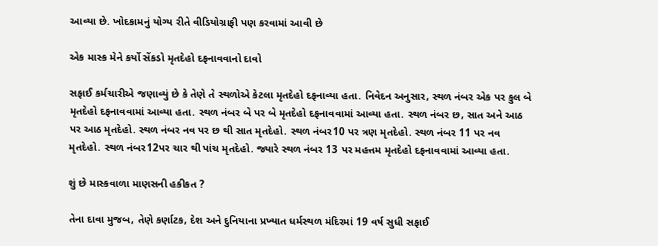આવ્યા છે. ખોદકામનું યોગ્ય રીતે વીડિયોગ્રાફી પણ કરવામાં આવી છે

એક માસ્ક મેને કર્યો સેંકડો મૃતદેહો દફનાવવાનો દાવો

સફાઈ કર્મચારીએ જણાવ્યું છે કે તેણે તે સ્થળોએ કેટલા મૃતદેહો દફનાવ્યા હતા. નિવેદન અનુસાર, સ્થળ નંબર એક પર કુલ બે મૃતદેહો દફનાવવામાં આવ્યા હતા. સ્થળ નંબર બે પર બે મૃતદેહો દફનાવવામાં આવ્યા હતા. સ્થળ નંબર છ, સાત અને આઠ પર આઠ મૃતદેહો. સ્થળ નંબર નવ પર છ થી સાત મૃતદેહો. સ્થળ નંબર10 પર ત્રણ મૃતદેહો. સ્થળ નંબર 11 પર નવ મૃતદેહો. સ્થળ નંબર12પર ચાર થી પાંચ મૃતદેહો. જ્યારે સ્થળ નંબર 13 પર મહત્તમ મૃતદેહો દફનાવવામાં આવ્યા હતા.

શું છે માસ્કવાળા માણસની હકીકત ?

તેના દાવા મુજબ, તેણે કર્ણાટક, દેશ અને દુનિયાના પ્રખ્યાત ધર્મસ્થળ મંદિરમાં 19 વર્ષ સુધી સફાઈ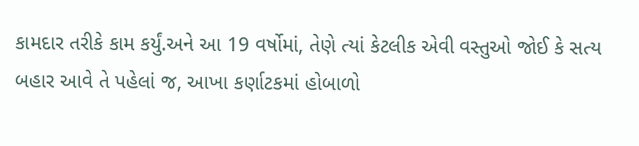કામદાર તરીકે કામ કર્યું.અને આ 19 વર્ષોમાં, તેણે ત્યાં કેટલીક એવી વસ્તુઓ જોઈ કે સત્ય બહાર આવે તે પહેલાં જ, આખા કર્ણાટકમાં હોબાળો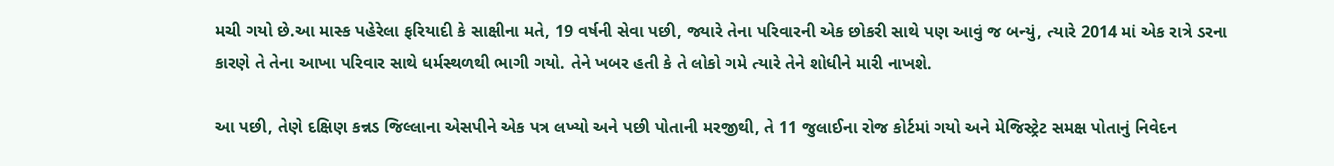મચી ગયો છે.આ માસ્ક પહેરેલા ફરિયાદી કે સાક્ષીના મતે, 19 વર્ષની સેવા પછી, જ્યારે તેના પરિવારની એક છોકરી સાથે પણ આવું જ બન્યું, ત્યારે 2014 માં એક રાત્રે ડરના કારણે તે તેના આખા પરિવાર સાથે ધર્મસ્થળથી ભાગી ગયો. તેને ખબર હતી કે તે લોકો ગમે ત્યારે તેને શોધીને મારી નાખશે.

આ પછી, તેણે દક્ષિણ કન્નડ જિલ્લાના એસપીને એક પત્ર લખ્યો અને પછી પોતાની મરજીથી, તે 11 જુલાઈના રોજ કોર્ટમાં ગયો અને મેજિસ્ટ્રેટ સમક્ષ પોતાનું નિવેદન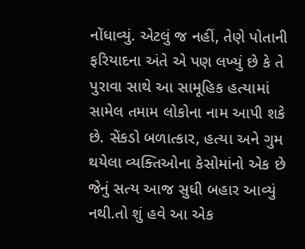નોંધાવ્યું. એટલું જ નહીં, તેણે પોતાની ફરિયાદના અંતે એ પણ લખ્યું છે કે તે પુરાવા સાથે આ સામૂહિક હત્યામાં સામેલ તમામ લોકોના નામ આપી શકે છે. સેંકડો બળાત્કાર, હત્યા અને ગુમ થયેલા વ્યક્તિઓના કેસોમાંનો એક છે જેનું સત્ય આજ સુધી બહાર આવ્યું નથી.તો શું હવે આ એક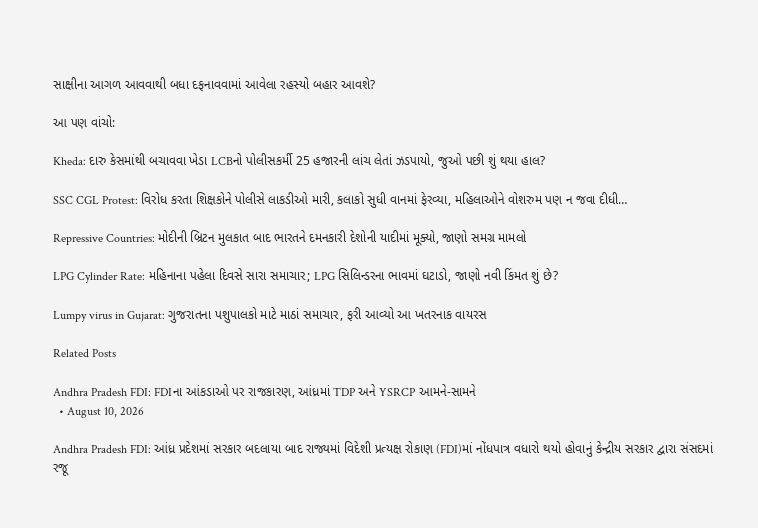સાક્ષીના આગળ આવવાથી બધા દફનાવવામાં આવેલા રહસ્યો બહાર આવશે?

આ પણ વાંચો:

Kheda: દારુ કેસમાંથી બચાવવા ખેડા LCBનો પોલીસકર્મી 25 હજારની લાંચ લેતાં ઝડપાયો, જુઓ પછી શું થયા હાલ?

SSC CGL Protest: વિરોધ કરતા શિક્ષકોને પોલીસે લાકડીઓ મારી, કલાકો સુધી વાનમાં ફેરવ્યા, મહિલાઓને વોશરુમ પણ ન જવા દીધી…

Repressive Countries: મોદીની બ્રિટન મુલકાત બાદ ભારતને દમનકારી દેશોની યાદીમાં મૂક્યો, જાણો સમગ્ર મામલો

LPG Cylinder Rate: મહિનાના પહેલા દિવસે સારા સમાચાર; LPG સિલિન્ડરના ભાવમાં ઘટાડો, જાણો નવી કિંમત શું છે?

Lumpy virus in Gujarat: ગુજરાતના પશુપાલકો માટે માઠાં સમાચાર, ફરી આવ્યો આ ખતરનાક વાયરસ

Related Posts

Andhra Pradesh FDI: FDIના આંકડાઓ પર રાજકારણ, આંધ્રમાં TDP અને YSRCP આમને-સામને
  • August 10, 2026

Andhra Pradesh FDI: આંધ્ર પ્રદેશમાં સરકાર બદલાયા બાદ રાજ્યમાં વિદેશી પ્રત્યક્ષ રોકાણ (FDI)માં નોંધપાત્ર વધારો થયો હોવાનું કેન્દ્રીય સરકાર દ્વારા સંસદમાં રજૂ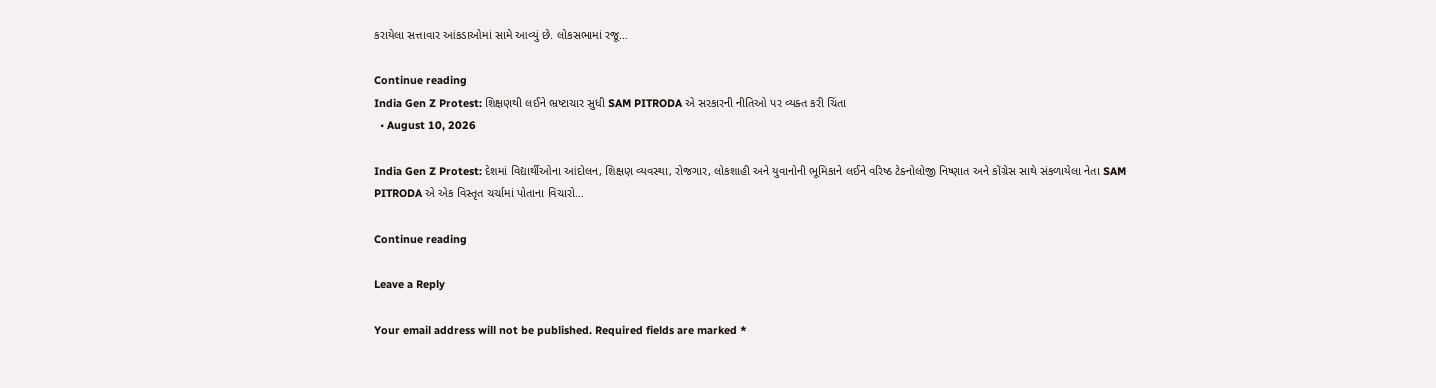કરાયેલા સત્તાવાર આંકડાઓમાં સામે આવ્યું છે. લોકસભામાં રજૂ…

Continue reading
India Gen Z Protest: શિક્ષણથી લઈને ભ્રષ્ટાચાર સુધી SAM PITRODA એ સરકારની નીતિઓ પર વ્યક્ત કરી ચિંતા
  • August 10, 2026

India Gen Z Protest: દેશમાં વિદ્યાર્થીઓના આંદોલન, શિક્ષણ વ્યવસ્થા, રોજગાર, લોકશાહી અને યુવાનોની ભૂમિકાને લઈને વરિષ્ઠ ટેક્નોલોજી નિષ્ણાત અને કોંગ્રેસ સાથે સંકળાયેલા નેતા SAM PITRODA એ એક વિસ્તૃત ચર્ચામાં પોતાના વિચારો…

Continue reading

Leave a Reply

Your email address will not be published. Required fields are marked *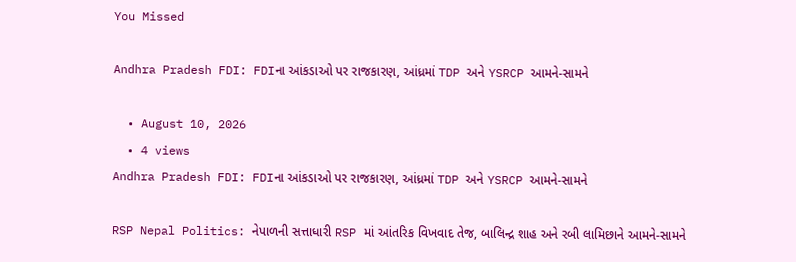You Missed

Andhra Pradesh FDI: FDIના આંકડાઓ પર રાજકારણ, આંધ્રમાં TDP અને YSRCP આમને-સામને

  • August 10, 2026
  • 4 views
Andhra Pradesh FDI: FDIના આંકડાઓ પર રાજકારણ, આંધ્રમાં TDP અને YSRCP આમને-સામને

RSP Nepal Politics: નેપાળની સત્તાધારી RSP માં આંતરિક વિખવાદ તેજ, બાલિન્દ્ર શાહ અને રબી લામિછાને આમને-સામને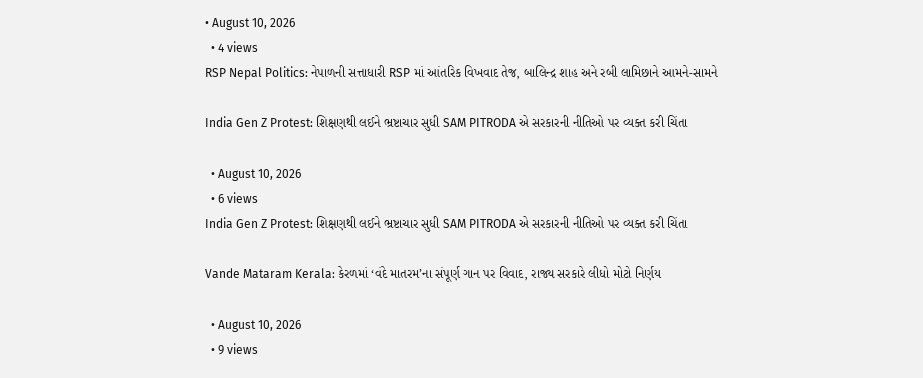• August 10, 2026
  • 4 views
RSP Nepal Politics: નેપાળની સત્તાધારી RSP માં આંતરિક વિખવાદ તેજ, બાલિન્દ્ર શાહ અને રબી લામિછાને આમને-સામને

India Gen Z Protest: શિક્ષણથી લઈને ભ્રષ્ટાચાર સુધી SAM PITRODA એ સરકારની નીતિઓ પર વ્યક્ત કરી ચિંતા

  • August 10, 2026
  • 6 views
India Gen Z Protest: શિક્ષણથી લઈને ભ્રષ્ટાચાર સુધી SAM PITRODA એ સરકારની નીતિઓ પર વ્યક્ત કરી ચિંતા

Vande Mataram Kerala: કેરળમાં ‘વંદે માતરમ’ના સંપૂર્ણ ગાન પર વિવાદ, રાજ્ય સરકારે લીધો મોટો નિર્ણય

  • August 10, 2026
  • 9 views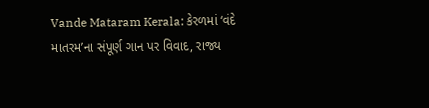Vande Mataram Kerala: કેરળમાં ‘વંદે માતરમ’ના સંપૂર્ણ ગાન પર વિવાદ, રાજ્ય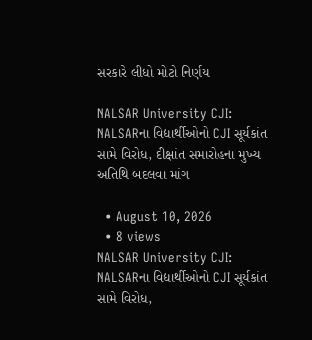સરકારે લીધો મોટો નિર્ણય

NALSAR University CJI: NALSARના વિદ્યાર્થીઓનો CJI સૂર્યકાંત સામે વિરોધ, દીક્ષાંત સમારોહના મુખ્ય અતિથિ બદલવા માંગ

  • August 10, 2026
  • 8 views
NALSAR University CJI: NALSARના વિદ્યાર્થીઓનો CJI સૂર્યકાંત સામે વિરોધ,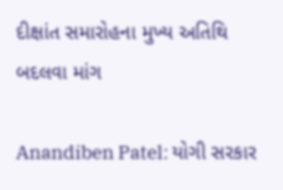દીક્ષાંત સમારોહના મુખ્ય અતિથિ બદલવા માંગ

Anandiben Patel: યોગી સરકાર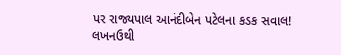પર રાજ્યપાલ આનંદીબેન પટેલના કડક સવાલ! લખનઉથી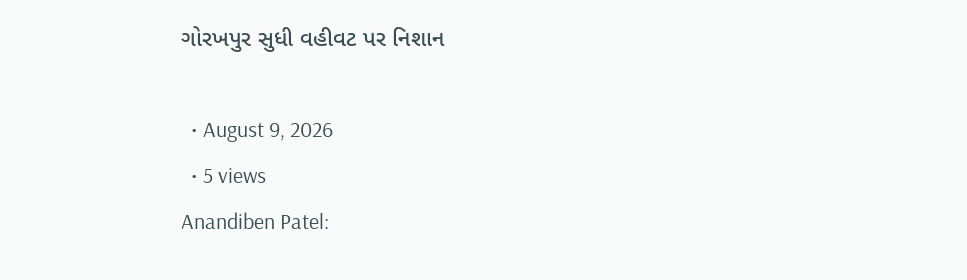ગોરખપુર સુધી વહીવટ પર નિશાન

  • August 9, 2026
  • 5 views
Anandiben Patel: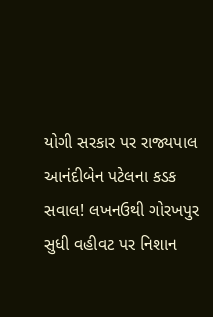યોગી સરકાર પર રાજ્યપાલ આનંદીબેન પટેલના કડક સવાલ! લખનઉથી ગોરખપુર સુધી વહીવટ પર નિશાન